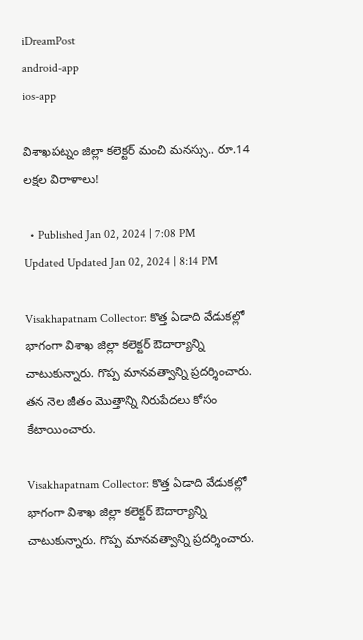iDreamPost
android-app
ios-app

విశాఖపట్నం జిల్లా కలెక్టర్‌ మంచి మనస్సు.. రూ.14 లక్షల విరాళాలు!

  • Published Jan 02, 2024 | 7:08 PM Updated Updated Jan 02, 2024 | 8:14 PM

Visakhapatnam Collector: కొత్త ఏడాది వేడుక‌ల్లో భాగంగా విశాఖ జిల్లా కలెక్టర్ ఔదార్యాన్ని చాటుకున్నారు. గొప్ప మానవత్వాన్ని ప్రదర్శించారు. తన నెల జీతం మొత్తాన్ని నిరుపేదలు కోసం కేటాయించారు.

Visakhapatnam Collector: కొత్త ఏడాది వేడుక‌ల్లో భాగంగా విశాఖ జిల్లా కలెక్టర్ ఔదార్యాన్ని చాటుకున్నారు. గొప్ప మానవత్వాన్ని ప్రదర్శించారు.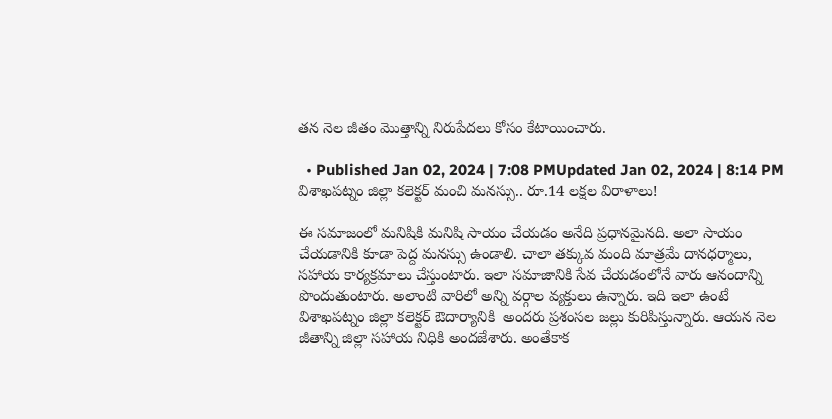తన నెల జీతం మొత్తాన్ని నిరుపేదలు కోసం కేటాయించారు.

  • Published Jan 02, 2024 | 7:08 PMUpdated Jan 02, 2024 | 8:14 PM
విశాఖపట్నం జిల్లా కలెక్టర్‌ మంచి మనస్సు.. రూ.14 లక్షల విరాళాలు!

ఈ సమాజంలో మనిషికి మనిషి సాయం చేయడం అనేది ప్రధానమైనది. అలా సాయం చేయడానికి కూడా పెద్ద మనస్సు ఉండాలి. చాలా తక్కువ మంది మాత్రమే దానధర్మాలు, సహాయ కార్యక్రమాలు చేస్తుంటారు. ఇలా సమాజానికి సేవ చేయడంలోనే వారు ఆనందాన్ని పొందుతుంటారు. అలాంటి వారిలో అన్ని వర్గాల వ్యక్తులు ఉన్నారు. ఇది ఇలా ఉంటే విశాఖపట్నం జిల్లా కలెక్టర్ ఔదార్యానికి  అందరు ప్రశంసల జల్లు కురిపిస్తున్నారు. ఆయన నెల జీతాన్ని జిల్లా సహాయ నిధికి అందజేశారు. అంతేకాక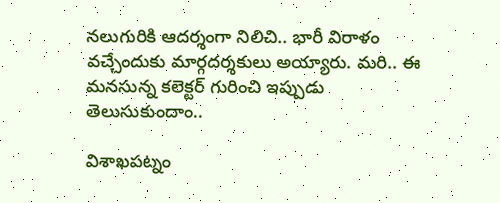నలుగురికి ఆదర్శంగా నిలిచి.. భారీ విరాళం వచ్చేందుకు మార్గదర్శకులు అయ్యారు. మరి.. ఈ మనసున్న కలెక్టర్ గురించి ఇప్పుడు తెలుసుకుందాం..

విశాఖపట్నం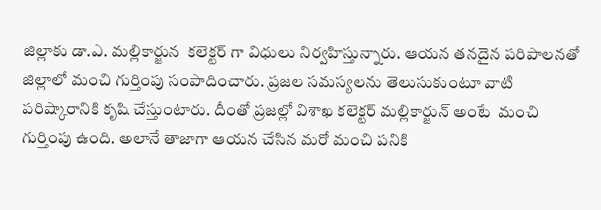జిల్లాకు డా.ఎ. మల్లికార్జున  కలెక్టర్ గా విధులు నిర్వహిస్తున్నారు. ఆయన తనదైన పరిపాలనతో జిల్లాలో మంచి గుర్తింపు సంపాదించారు. ప్రజల సమస్యలను తెలుసుకుంటూ వాటి పరిష్కారానికి కృషి చేస్తుంటారు. దీంతో ప్రజల్లో విశాఖ కలెక్టర్ మల్లికార్జున్ అంటే  మంచి గుర్తింపు ఉంది. అలానే తాజాగా ఆయన చేసిన మరో మంచి పనికి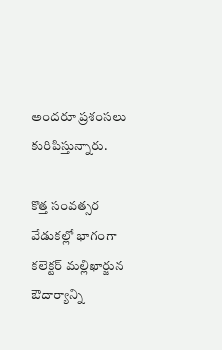అందరూ ప్రశంసలు కురిపిస్తున్నారు.

కొత్త సంవత్సర వేడుకల్లో భాగంగా కలెక్టర్ మ‌ల్లిఖార్జున ఔదార్యాన్ని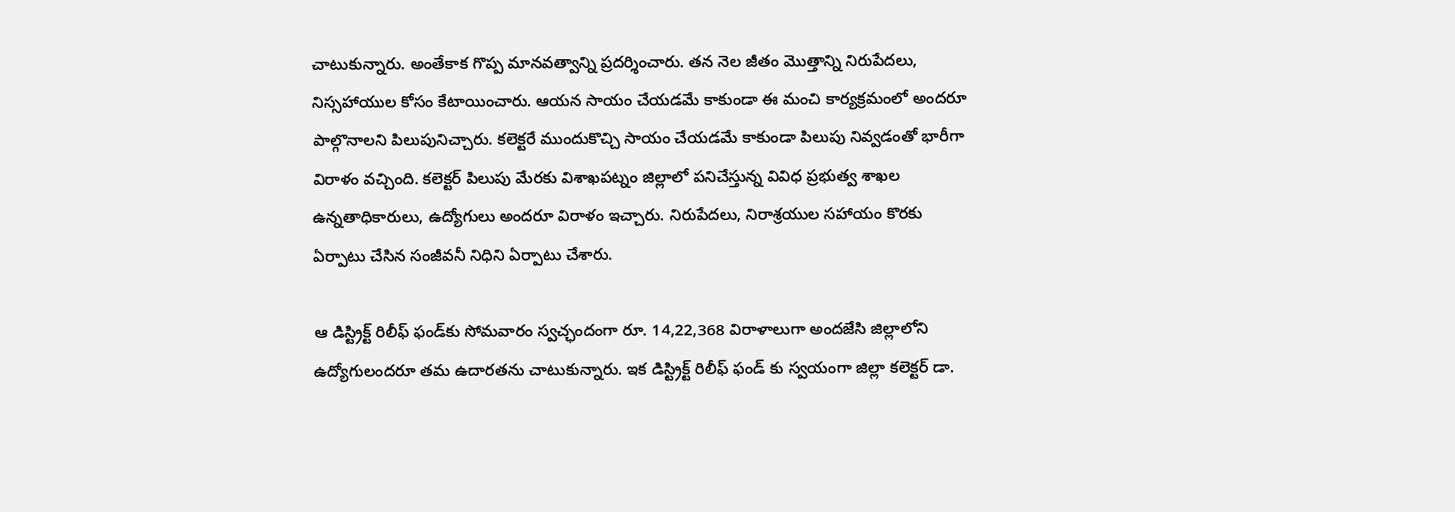చాటుకున్నారు. అంతేకాక గొప్ప మానవత్వాన్ని ప్రదర్శించారు. తన నెల జీతం మొత్తాన్ని నిరుపేదలు, నిస్సహాయుల కోసం కేటాయించారు. ఆయన సాయం చేయడమే కాకుండా ఈ మంచి కార్యక్రమంలో అందరూ పాల్గొనాలని పిలుపునిచ్చారు. కలెక్టరే ముందుకొచ్చి సాయం చేయడమే కాకుండా పిలుపు నివ్వడంతో భారీగా విరాళం వచ్చింది. కలెక్టర్ పిలుపు మేరకు విశాఖపట్నం జిల్లాలో పనిచేస్తున్న వివిధ ప్రభుత్వ శాఖల ఉన్నతాధికారులు, ఉద్యోగులు అంద‌రూ విరాళం ఇచ్చారు. నిరుపేదలు, నిరాశ్రయుల సహాయం కొర‌కు ఏర్పాటు చేసిన సంజీవనీ నిధిని ఏర్పాటు చేశారు.

ఆ డిస్ట్రిక్ట్ రిలీఫ్ ఫండ్‌కు సోమ‌వారం స్వచ్ఛందంగా రూ. 14,22,368 విరాళాలుగా అంద‌జేసి జిల్లాలోని ఉద్యోగులందరూ తమ ఉదారతను చాటుకున్నారు. ఇక డిస్ట్రిక్ట్ రిలీఫ్ ఫండ్ కు స్వయంగా జిల్లా కలెక్టర్ డా.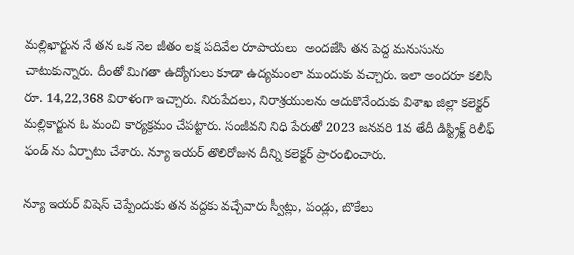మల్లిఖార్జున నే తన ఒక నెల జీతం లక్ష పదివేల రూపాయలు  అంద‌జేసి త‌న పెద్ద మ‌నుసును చాటుకున్నారు. దీంతో మిగతా ఉద్యోగులు కూడా ఉద్యమంలా ముందుకు వచ్చారు. ఇలా అందరూ కలిసి రూ. 14,22,368 విరాళంగా ఇచ్చారు. నిరుపేదలు, నిరాశ్రయులను ఆదుకొనేందుకు విశాఖ జిల్లా కలెక్టర్ మల్లికార్జున ఓ మంచి కార్యక్రమం చేపట్టారు. సంజీవని నిధి పేరుతో 2023 జనవరి 1వ తేదీ డిస్ట్రిక్ట్ రిలీఫ్ ఫండ్ ను ఏర్పాటు చేశారు. న్యూ ఇయర్ తొలిరోజున దీన్ని కలెక్టర్ ప్రారంభించారు.

న్యూ ఇయర్ విషెస్ చెప్పేందుకు తన వద్దకు వచ్చేవారు స్వీట్లు, పండ్లు, బొకేలు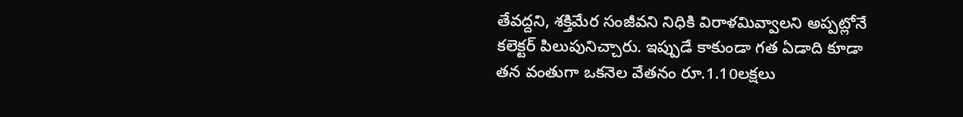తేవద్దని, శక్తిమేర సంజీవని నిధికి విరాళమివ్వాలని అప్పట్లోనే కలెక్టర్ పిలుపునిచ్చారు. ఇప్పుడే కాకుండా గత ఏడాది కూడా తన వంతుగా ఒకనెల వేతనం రూ.1.10లక్షలు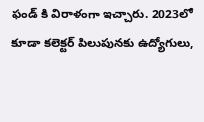ఫండ్ కి విరాళంగా ఇచ్చారు. 2023లో కూడా కలెక్టర్ పిలుపునకు ఉద్యోగులు,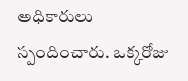అధికారులు స్పందించారు. ఒక్కరోజు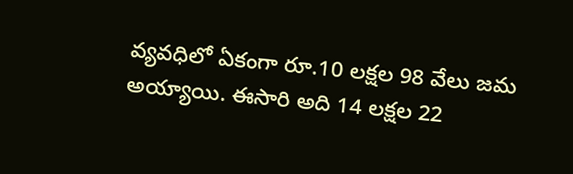వ్యవధిలో ఏకంగా రూ.10 లక్షల 98 వేలు జమ అయ్యాయి. ఈసారి అది 14 లక్షల 22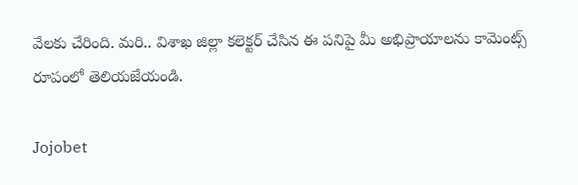వేలకు చేరింది. మరి.. విశాఖ జిల్లా కలెక్టర్ చేసిన ఈ పనిపై మీ అభిప్రాయాలను కామెంట్స్ రూపంలో తెలియజేయండి.

Jojobet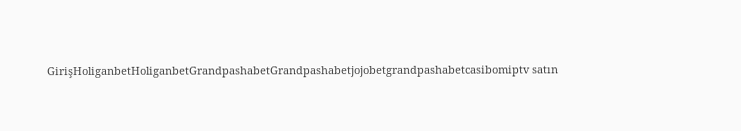GirişHoliganbetHoliganbetGrandpashabetGrandpashabetjojobetgrandpashabetcasibomiptv satın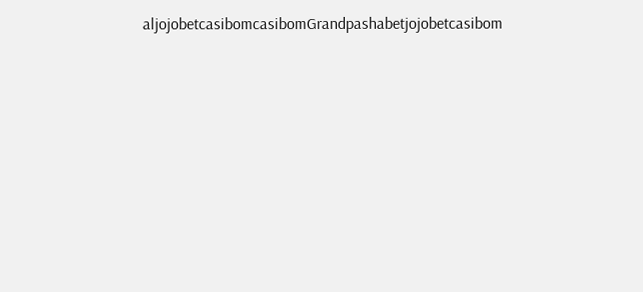aljojobetcasibomcasibomGrandpashabetjojobetcasibom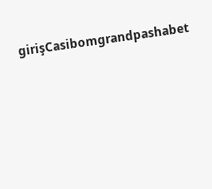girişCasibomgrandpashabet